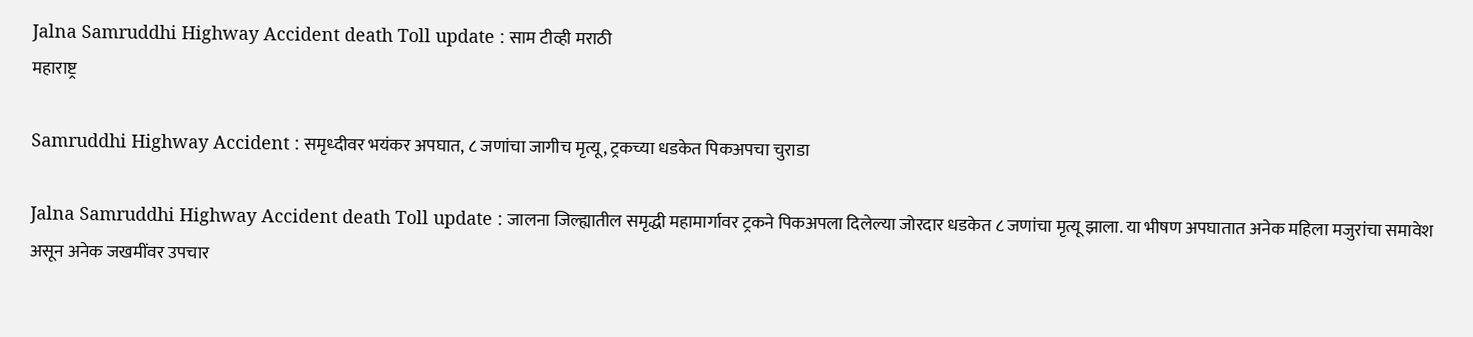Jalna Samruddhi Highway Accident death Toll update : साम टीव्ही मराठी
महाराष्ट्र

Samruddhi Highway Accident : समृध्दीवर भयंकर अपघात, ८ जणांचा जागीच मृत्यू, ट्रकच्या धडकेत पिकअपचा चुराडा

Jalna Samruddhi Highway Accident death Toll update : जालना जिल्ह्यातील समृद्धी महामार्गावर ट्रकने पिकअपला दिलेल्या जोरदार धडकेत ८ जणांचा मृत्यू झाला. या भीषण अपघातात अनेक महिला मजुरांचा समावेश असून अनेक जखमींवर उपचार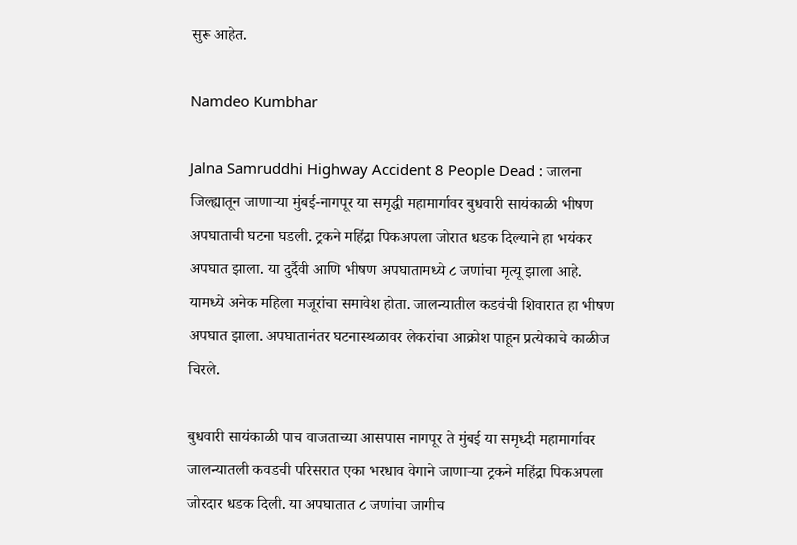सुरू आहेत.

Namdeo Kumbhar

Jalna Samruddhi Highway Accident 8 People Dead : जालना जिल्ह्यातून जाणाऱ्या मुंबई-नागपूर या समृद्धी महामार्गावर बुधवारी सायंकाळी भीषण अपघाताची घटना घडली. ट्रकने महिंद्रा पिकअपला जोरात धडक दिल्याने हा भयंकर अपघात झाला. या दुर्दैवी आणि भीषण अपघातामध्ये ८ जणांचा मृत्यू झाला आहे. यामध्ये अनेक महिला मजूरांचा समावेश होता. जालन्यातील कडवंची शिवारात हा भीषण अपघात झाला. अपघातानंतर घटनास्थळावर लेकरांचा आक्रोश पाहून प्रत्येकाचे काळीज चिरले.

बुधवारी सायंकाळी पाच वाजताच्या आसपास नागपूर ते मुंबई या समृध्दी महामार्गावर जालन्यातली कवडची परिसरात एका भरधाव वेगाने जाणाऱ्या ट्रकने महिंद्रा पिकअपला जोरदार धडक दिली. या अपघातात ८ जणांचा जागीच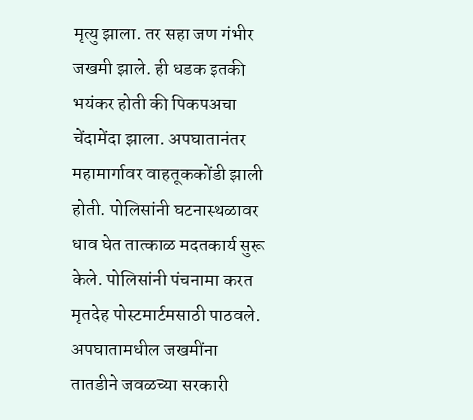मृत्यु झाला. तर सहा जण गंभीर जखमी झाले. ही धडक इतकी भयंकर होती की पिकपअचा चेंदामेंदा झाला. अपघातानंतर महामार्गावर वाहतूककोंडी झाली होती. पोलिसांनी घटनास्थळावर धाव घेत तात्काळ मदतकार्य सुरू केले. पोलिसांनी पंचनामा करत मृतदेह पोस्टमार्टमसाठी पाठवले. अपघातामधील जखमींना तातडीने जवळच्या सरकारी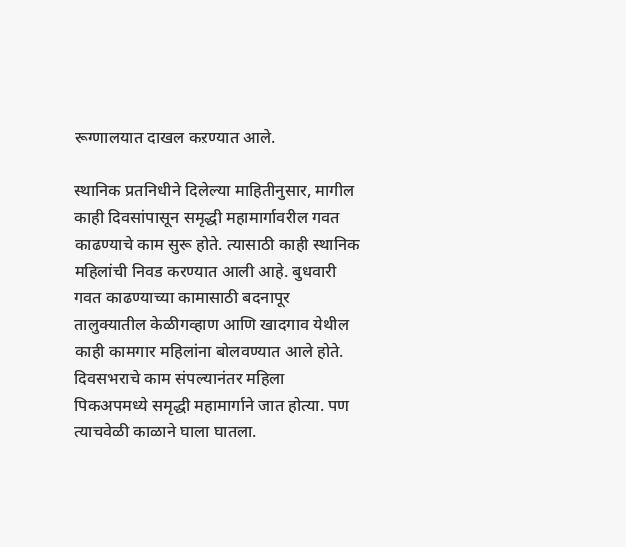रूग्णालयात दाखल कऱण्यात आले.

स्थानिक प्रतनिधीने दिलेल्या माहितीनुसार, मागील काही दिवसांपासून समृद्धी महामार्गावरील गवत काढण्याचे काम सुरू होते. त्यासाठी काही स्थानिक महिलांची निवड करण्यात आली आहे. बुधवारी गवत काढण्याच्या कामासाठी बदनापूर तालुक्यातील केळीगव्हाण आणि खादगाव येथील काही कामगार महिलांना बोलवण्यात आले होते. दिवसभराचे काम संपल्यानंतर महिला पिकअपमध्ये समृद्धी महामार्गाने जात होत्या. पण त्याचवेळी काळाने घाला घातला.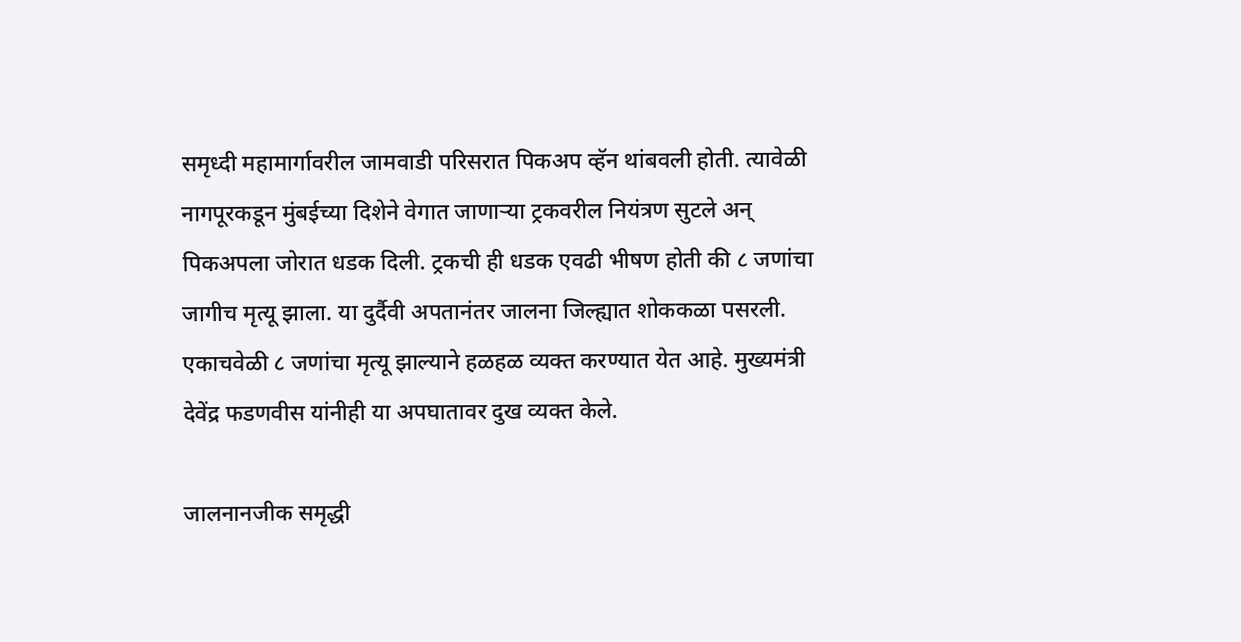समृध्दी महामार्गावरील जामवाडी परिसरात पिकअप व्हॅन थांबवली होती. त्यावेळी नागपूरकडून मुंबईच्या दिशेने वेगात जाणाऱ्या ट्रकवरील नियंत्रण सुटले अन् पिकअपला जोरात धडक दिली. ट्रकची ही धडक एवढी भीषण होती की ८ जणांचा जागीच मृत्यू झाला. या दुर्दैवी अपतानंतर जालना जिल्ह्यात शोककळा पसरली. एकाचवेळी ८ जणांचा मृत्यू झाल्याने हळहळ व्यक्त करण्यात येत आहे. मुख्यमंत्री देवेंद्र फडणवीस यांनीही या अपघातावर दुख व्यक्त केले.

जालनानजीक समृद्धी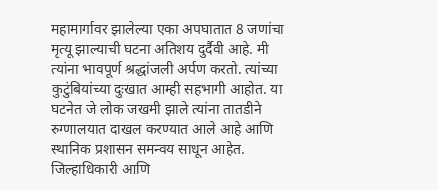महामार्गावर झालेल्या एका अपघातात 8 जणांचा मृत्यू झाल्याची घटना अतिशय दुर्दैवी आहे. मी त्यांना भावपूर्ण श्रद्धांजली अर्पण करतो. त्यांच्या कुटुंबियांच्या दुःखात आम्ही सहभागी आहोत. या घटनेत जे लोक जखमी झाले त्यांना तातडीने रुग्णालयात दाखल करण्यात आले आहे आणि स्थानिक प्रशासन समन्वय साधून आहेत. जिल्हाधिकारी आणि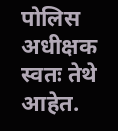पोलिस अधीक्षक स्वतः तेथे आहेत.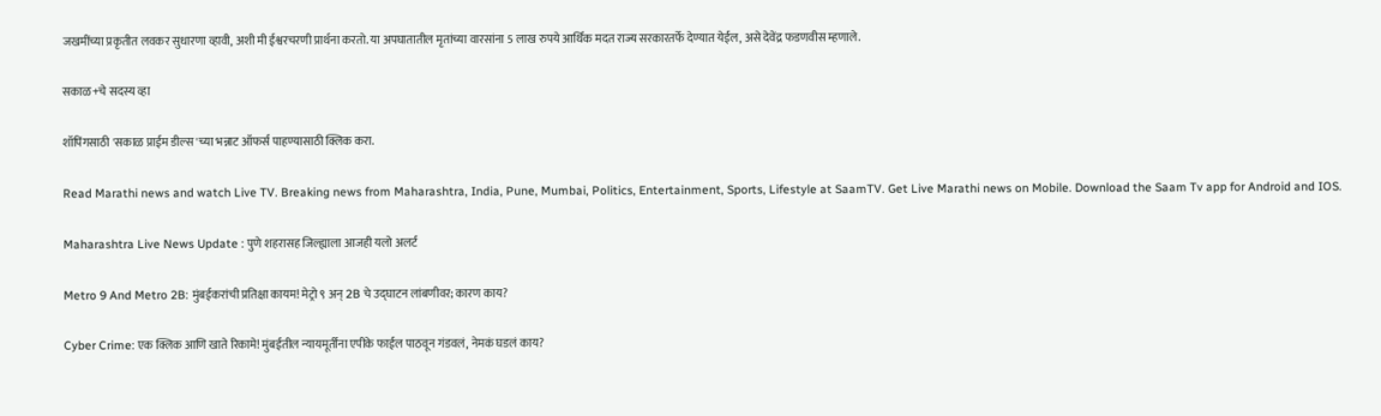जखमींच्या प्रकृतीत लवकर सुधारणा व्हावी, अशी मी ईश्वरचरणी प्रार्थना करतो. या अपघातातील मृतांच्या वारसांना 5 लाख रुपये आर्थिक मदत राज्य सरकारतर्फे देण्यात येईल, असे देवेंद्र फडणवीस म्हणाले.

सकाळ+चे सदस्य व्हा

शॉपिंगसाठी 'सकाळ प्राईम डील्स'च्या भन्नाट ऑफर्स पाहण्यासाठी क्लिक करा.

Read Marathi news and watch Live TV. Breaking news from Maharashtra, India, Pune, Mumbai, Politics, Entertainment, Sports, Lifestyle at SaamTV. Get Live Marathi news on Mobile. Download the Saam Tv app for Android and IOS.

Maharashtra Live News Update : पुणे शहरासह जिल्ह्याला आजही यलो अलर्ट

Metro 9 And Metro 2B: मुंबईकरांची प्रतिक्षा कायम! मेट्रो ९ अन् 2B चे उद्घाटन लांबणीवर; कारण काय?

Cyber Crime: एक क्लिक आणि खाते रिकामे! मुंबईतील न्यायमूर्तींना एपीके फाईल पाठवून गंडवलं, नेमकं घडलं काय?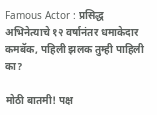Famous Actor : प्रसिद्ध अभिनेत्याचे १२ वर्षानंतर धमाकेदार कमबॅक, पहिली झलक तुम्ही पाहिली का?

मोठी बातमी! पक्ष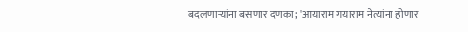बदलणाऱ्यांना बसणार दणका; 'आयाराम गयाराम नेत्यांना होणार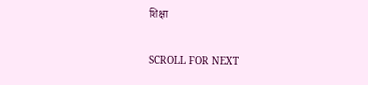शिक्षा

SCROLL FOR NEXT